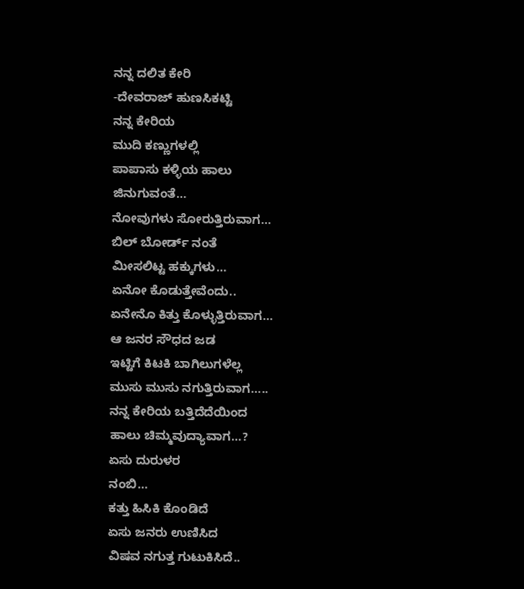ನನ್ನ ದಲಿತ ಕೇರಿ
-ದೇವರಾಜ್ ಹುಣಸಿಕಟ್ಟಿ
ನನ್ನ ಕೇರಿಯ
ಮುದಿ ಕಣ್ಣುಗಳಲ್ಲಿ
ಪಾಪಾಸು ಕಳ್ಳಿಯ ಹಾಲು
ಜಿನುಗುವಂತೆ…
ನೋವುಗಳು ಸೋರುತ್ತಿರುವಾಗ…
ಬಿಲ್ ಬೋರ್ಡ್ ನಂತೆ
ಮೀಸಲಿಟ್ಟ ಹಕ್ಕುಗಳು…
ಏನೋ ಕೊಡುತ್ತೇವೆಂದು..
ಏನೇನೊ ಕಿತ್ತು ಕೊಳ್ಳುತ್ತಿರುವಾಗ…
ಆ ಜನರ ಸೌಧದ ಜಡ
ಇಟ್ಟಿಗೆ ಕಿಟಕಿ ಬಾಗಿಲುಗಳೆಲ್ಲ
ಮುಸು ಮುಸು ನಗುತ್ತಿರುವಾಗ…..
ನನ್ನ ಕೇರಿಯ ಬತ್ತಿದೆದೆಯಿಂದ
ಹಾಲು ಚಿಮ್ಮವುದ್ಯಾವಾಗ…?
ಏಸು ದುರುಳರ
ನಂಬಿ…
ಕತ್ತು ಹಿಸಿಕಿ ಕೊಂಡಿದೆ
ಏಸು ಜನರು ಉಣಿಸಿದ
ವಿಷವ ನಗುತ್ತ ಗುಟುಕಿಸಿದೆ..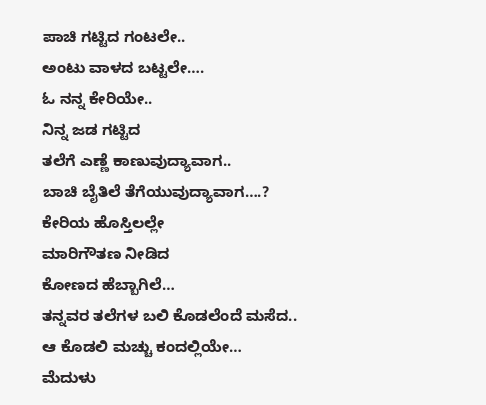ಪಾಚಿ ಗಟ್ಟಿದ ಗಂಟಲೇ..
ಅಂಟು ವಾಳದ ಬಟ್ಟಲೇ….
ಓ ನನ್ನ ಕೇರಿಯೇ..
ನಿನ್ನ ಜಡ ಗಟ್ಟಿದ
ತಲೆಗೆ ಎಣ್ಣೆ ಕಾಣುವುದ್ಯಾವಾಗ..
ಬಾಚಿ ಬೈತಿಲೆ ತೆಗೆಯುವುದ್ಯಾವಾಗ….?
ಕೇರಿಯ ಹೊಸ್ತಿಲಲ್ಲೇ
ಮಾರಿಗೌತಣ ನೀಡಿದ
ಕೋಣದ ಹೆಬ್ಬಾಗಿಲೆ…
ತನ್ನವರ ತಲೆಗಳ ಬಲಿ ಕೊಡಲೆಂದೆ ಮಸೆದ..
ಆ ಕೊಡಲಿ ಮಚ್ಚು ಕಂದಲ್ಲಿಯೇ…
ಮೆದುಳು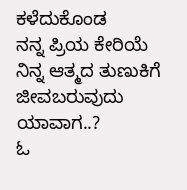ಕಳೆದುಕೊಂಡ
ನನ್ನ ಪ್ರಿಯ ಕೇರಿಯೆ
ನಿನ್ನ ಆತ್ಮದ ತುಣುಕಿಗೆ ಜೀವಬರುವುದು ಯಾವಾಗ..?
ಓ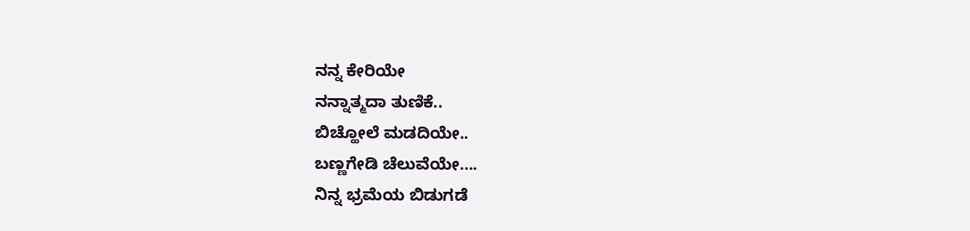ನನ್ನ ಕೇರಿಯೇ
ನನ್ನಾತ್ಮದಾ ತುಣಿಕೆ..
ಬಿಚ್ಹೋಲೆ ಮಡದಿಯೇ..
ಬಣ್ಣಗೇಡಿ ಚೆಲುವೆಯೇ….
ನಿನ್ನ ಭ್ರಮೆಯ ಬಿಡುಗಡೆ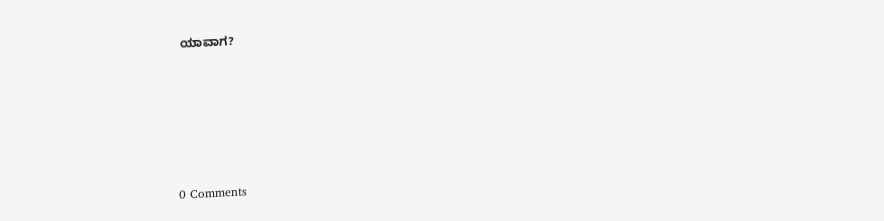ಯಾವಾಗ?






0 Comments